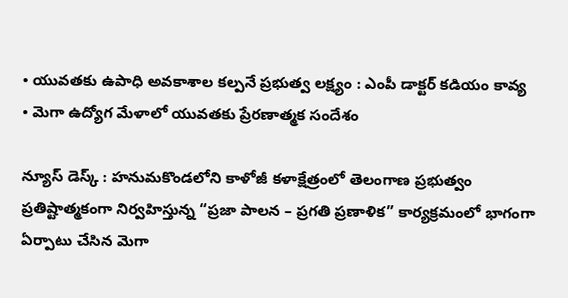• యువతకు ఉపాధి అవకాశాల కల్పనే ప్రభుత్వ లక్ష్యం : ఎంపీ డాక్టర్ కడియం కావ్య
• మెగా ఉద్యోగ మేళాలో యువతకు ప్రేరణాత్మక సందేశం

న్యూస్ డెస్క్ : హనుమకొండలోని కాళోజీ కళాక్షేత్రంలో తెలంగాణ ప్రభుత్వం ప్రతిష్టాత్మకంగా నిర్వహిస్తున్న “ప్రజా పాలన – ప్రగతి ప్రణాళిక” కార్యక్రమంలో భాగంగా ఏర్పాటు చేసిన మెగా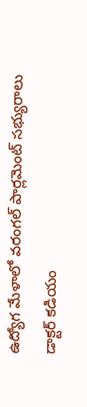ఉద్యోగ మేళాలో వరంగల్ పార్లమెంట్ సభ్యురాలు డాక్టర్ కడియం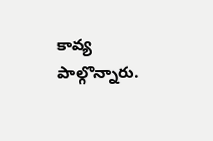కావ్య పాల్గొన్నారు.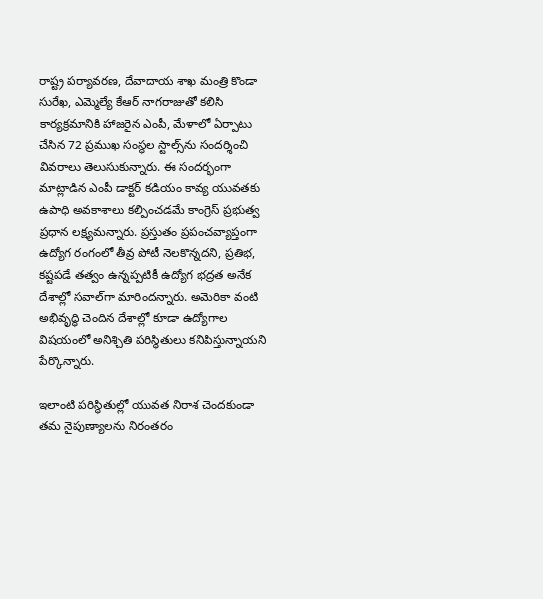రాష్ట్ర పర్యావరణ, దేవాదాయ శాఖ మంత్రి కొండా సురేఖ, ఎమ్మెల్యే కేఆర్ నాగరాజుతో కలిసి కార్యక్రమానికి హాజరైన ఎంపీ, మేళాలో ఏర్పాటు చేసిన 72 ప్రముఖ సంస్థల స్టాల్స్‌ను సందర్శించి వివరాలు తెలుసుకున్నారు. ఈ సందర్భంగా మాట్లాడిన ఎంపీ డాక్టర్ కడియం కావ్య యువతకు ఉపాధి అవకాశాలు కల్పించడమే కాంగ్రెస్ ప్రభుత్వ ప్రధాన లక్ష్యమన్నారు. ప్రస్తుతం ప్రపంచవ్యాప్తంగా ఉద్యోగ రంగంలో తీవ్ర పోటీ నెలకొన్నదని, ప్రతిభ, కష్టపడే తత్వం ఉన్నప్పటికీ ఉద్యోగ భద్రత అనేక దేశాల్లో సవాల్‌గా మారిందన్నారు. అమెరికా వంటి అభివృద్ధి చెందిన దేశాల్లో కూడా ఉద్యోగాల విషయంలో అనిశ్చితి పరిస్థితులు కనిపిస్తున్నాయని పేర్కొన్నారు.

ఇలాంటి పరిస్థితుల్లో యువత నిరాశ చెందకుండా తమ నైపుణ్యాలను నిరంతరం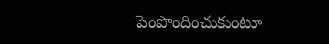పెంపొందించుకుంటూ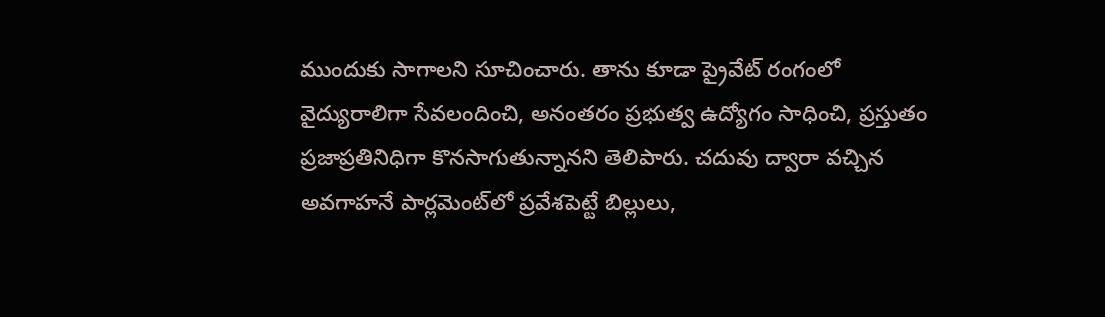ముందుకు సాగాలని సూచించారు. తాను కూడా ప్రైవేట్ రంగంలో వైద్యురాలిగా సేవలందించి, అనంతరం ప్రభుత్వ ఉద్యోగం సాధించి, ప్రస్తుతం ప్రజాప్రతినిధిగా కొనసాగుతున్నానని తెలిపారు. చదువు ద్వారా వచ్చిన అవగాహనే పార్లమెంట్‌లో ప్రవేశపెట్టే బిల్లులు,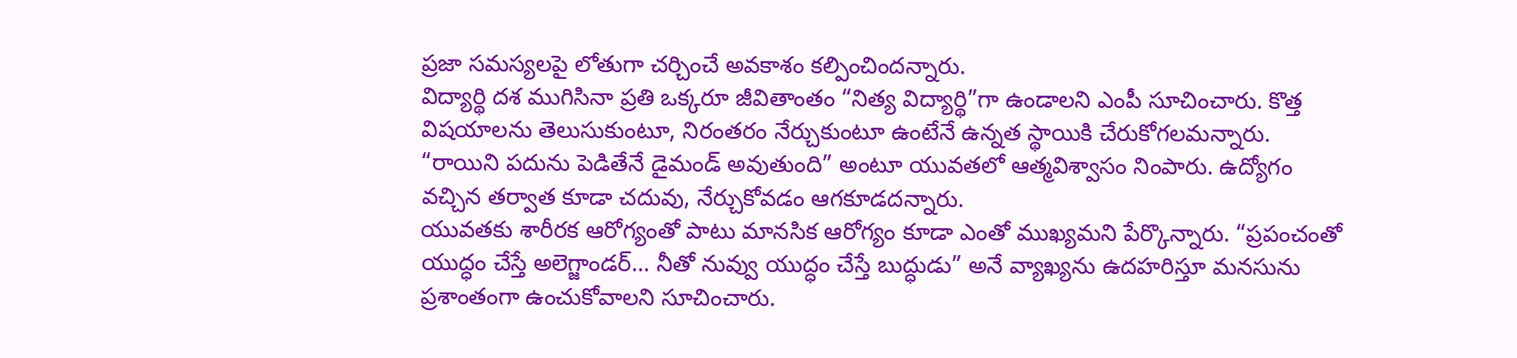ప్రజా సమస్యలపై లోతుగా చర్చించే అవకాశం కల్పించిందన్నారు.
విద్యార్థి దశ ముగిసినా ప్రతి ఒక్కరూ జీవితాంతం “నిత్య విద్యార్థి”గా ఉండాలని ఎంపీ సూచించారు. కొత్త విషయాలను తెలుసుకుంటూ, నిరంతరం నేర్చుకుంటూ ఉంటేనే ఉన్నత స్థాయికి చేరుకోగలమన్నారు. “రాయిని పదును పెడితేనే డైమండ్ అవుతుంది” అంటూ యువతలో ఆత్మవిశ్వాసం నింపారు. ఉద్యోగం వచ్చిన తర్వాత కూడా చదువు, నేర్చుకోవడం ఆగకూడదన్నారు.
యువతకు శారీరక ఆరోగ్యంతో పాటు మానసిక ఆరోగ్యం కూడా ఎంతో ముఖ్యమని పేర్కొన్నారు. “ప్రపంచంతో యుద్ధం చేస్తే అలెగ్జాండర్… నీతో నువ్వు యుద్ధం చేస్తే బుద్ధుడు” అనే వ్యాఖ్యను ఉదహరిస్తూ మనసును ప్రశాంతంగా ఉంచుకోవాలని సూచించారు.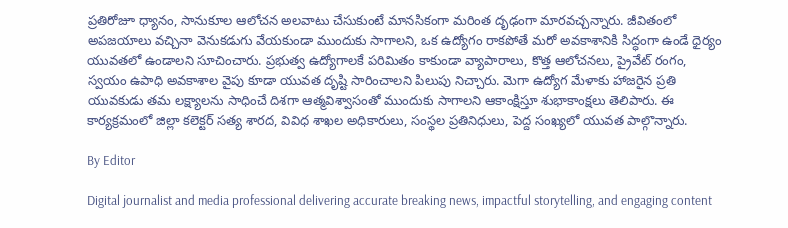ప్రతిరోజూ ధ్యానం, సానుకూల ఆలోచన అలవాటు చేసుకుంటే మానసికంగా మరింత దృఢంగా మారవచ్చన్నారు. జీవితంలో అపజయాలు వచ్చినా వెనుకడుగు వేయకుండా ముందుకు సాగాలని, ఒక ఉద్యోగం రాకపోతే మరో అవకాశానికి సిద్ధంగా ఉండే ధైర్యం యువతలో ఉండాలని సూచించారు. ప్రభుత్వ ఉద్యోగాలకే పరిమితం కాకుండా వ్యాపారాలు, కొత్త ఆలోచనలు, ప్రైవేట్ రంగం, స్వయం ఉపాధి అవకాశాల వైపు కూడా యువత దృష్టి సారించాలని పిలుపు నిచ్చారు. మెగా ఉద్యోగ మేళాకు హాజరైన ప్రతి యువకుడు తమ లక్ష్యాలను సాధించే దిశగా ఆత్మవిశ్వాసంతో ముందుకు సాగాలని ఆకాంక్షిస్తూ శుభాకాంక్షలు తెలిపారు. ఈ కార్యక్రమంలో జిల్లా కలెక్టర్ సత్య శారద, వివిధ శాఖల అధికారులు, సంస్థల ప్రతినిధులు, పెద్ద సంఖ్యలో యువత పాల్గొన్నారు.

By Editor

Digital journalist and media professional delivering accurate breaking news, impactful storytelling, and engaging content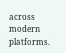across modern platforms.